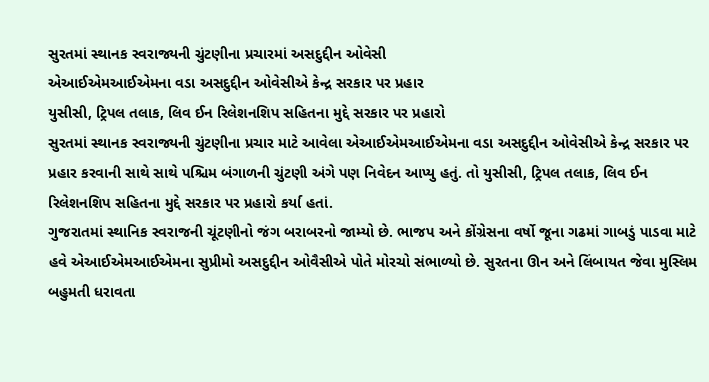સુરતમાં સ્થાનક સ્વરાજ્યની ચુંટણીના પ્રચારમાં અસદુદ્દીન ઓવેસી
એઆઈએમઆઈએમના વડા અસદુદ્દીન ઓવેસીએ કેન્દ્ર સરકાર પર પ્રહાર
યુસીસી, ટ્રિપલ તલાક, લિવ ઈન રિલેશનશિપ સહિતના મુદ્દે સરકાર પર પ્રહારો
સુરતમાં સ્થાનક સ્વરાજ્યની ચુંટણીના પ્રચાર માટે આવેલા એઆઈએમઆઈએમના વડા અસદુદ્દીન ઓવેસીએ કેન્દ્ર સરકાર પર પ્રહાર કરવાની સાથે સાથે પશ્ચિમ બંગાળની ચુંટણી અંગે પણ નિવેદન આપ્યુ હતું. તો યુસીસી, ટ્રિપલ તલાક, લિવ ઈન રિલેશનશિપ સહિતના મુદ્દે સરકાર પર પ્રહારો કર્યા હતાં.
ગુજરાતમાં સ્થાનિક સ્વરાજની ચૂંટણીનો જંગ બરાબરનો જામ્યો છે. ભાજપ અને કોંગ્રેસના વર્ષો જૂના ગઢમાં ગાબડું પાડવા માટે હવે એઆઈએમઆઈએમના સુપ્રીમો અસદુદ્દીન ઓવૈસીએ પોતે મોરચો સંભાળ્યો છે. સુરતના ઊન અને લિંબાયત જેવા મુસ્લિમ બહુમતી ધરાવતા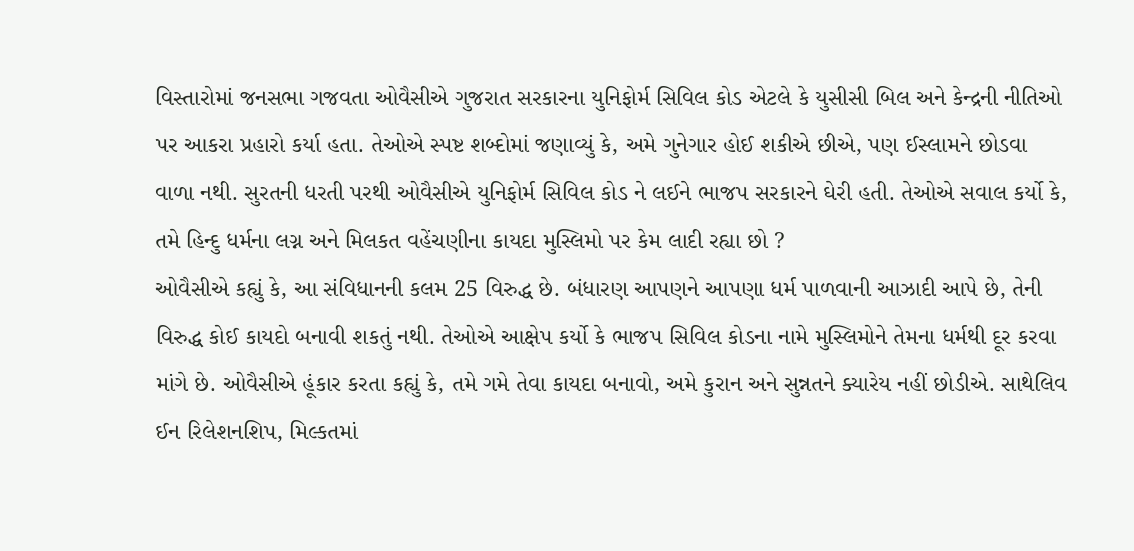વિસ્તારોમાં જનસભા ગજવતા ઓવૈસીએ ગુજરાત સરકારના યુનિફોર્મ સિવિલ કોડ એટલે કે યુસીસી બિલ અને કેન્દ્રની નીતિઓ પર આકરા પ્રહારો કર્યા હતા. તેઓએ સ્પષ્ટ શબ્દોમાં જણાવ્યું કે, અમે ગુનેગાર હોઈ શકીએ છીએ, પણ ઈસ્લામને છોડવા વાળા નથી. સુરતની ધરતી પરથી ઓવૈસીએ યુનિફોર્મ સિવિલ કોડ ને લઈને ભાજપ સરકારને ઘેરી હતી. તેઓએ સવાલ કર્યો કે, તમે હિન્દુ ધર્મના લગ્ન અને મિલકત વહેંચણીના કાયદા મુસ્લિમો પર કેમ લાદી રહ્યા છો ?
ઓવૈસીએ કહ્યું કે, આ સંવિધાનની કલમ 25 વિરુદ્ધ છે. બંધારણ આપણને આપણા ધર્મ પાળવાની આઝાદી આપે છે, તેની વિરુદ્ધ કોઈ કાયદો બનાવી શકતું નથી. તેઓએ આક્ષેપ કર્યો કે ભાજપ સિવિલ કોડના નામે મુસ્લિમોને તેમના ધર્મથી દૂર કરવા માંગે છે. ઓવૈસીએ હૂંકાર કરતા કહ્યું કે, તમે ગમે તેવા કાયદા બનાવો, અમે કુરાન અને સુન્નતને ક્યારેય નહીં છોડીએ. સાથેલિવ ઈન રિલેશનશિપ, મિલ્કતમાં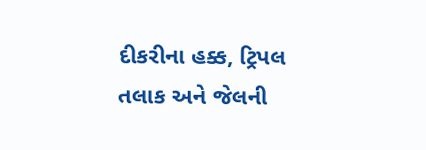દીકરીના હક્ક, ટ્રિપલ તલાક અને જેલની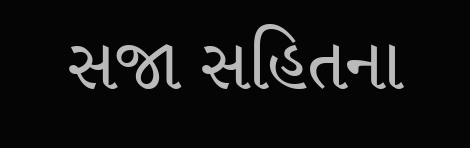સજા સહિતના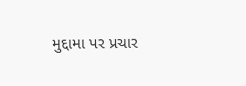મુદ્દામા પર પ્રચાર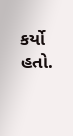કર્યો હતો.